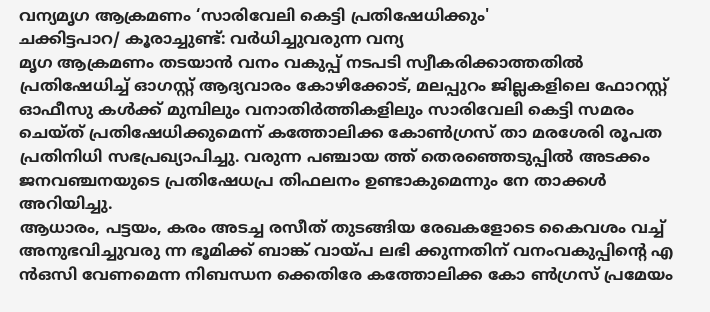വന്യമൃഗ ആക്രമണം ‘സാരിവേലി കെട്ടി പ്രതിഷേധിക്കും'
ചക്കിട്ടപാറ/ കൂരാച്ചുണ്ട്: വർധിച്ചുവരുന്ന വന്യ
മൃഗ ആക്രമണം തടയാൻ വനം വകുപ്പ് നടപടി സ്വീകരിക്കാത്തതിൽ പ്രതിഷേധിച്ച് ഓഗസ്റ്റ് ആദ്യവാരം കോഴിക്കോട്, മലപ്പുറം ജില്ലകളിലെ ഫോറസ്റ്റ് ഓഫീസു കൾക്ക് മുമ്പിലും വനാതിർത്തികളിലും സാരിവേലി കെട്ടി സമരം ചെയ്ത് പ്രതിഷേധിക്കുമെന്ന് കത്തോലിക്ക കോൺഗ്രസ് താ മരശേരി രൂപത പ്രതിനിധി സഭപ്രഖ്യാപിച്ചു. വരുന്ന പഞ്ചായ ത്ത് തെരഞ്ഞെടുപ്പിൽ അടക്കം
ജനവഞ്ചനയുടെ പ്രതിഷേധപ്ര തിഫലനം ഉണ്ടാകുമെന്നും നേ താക്കൾ അറിയിച്ചു.
ആധാരം, പട്ടയം, കരം അടച്ച രസീത് തുടങ്ങിയ രേഖകളോടെ കൈവശം വച്ച് അനുഭവിച്ചുവരു ന്ന ഭൂമിക്ക് ബാങ്ക് വായ്പ ലഭി ക്കുന്നതിന് വനംവകുപ്പിന്റെ എ ൻഒസി വേണമെന്ന നിബന്ധന ക്കെതിരേ കത്തോലിക്ക കോ ൺഗ്രസ് പ്രമേയം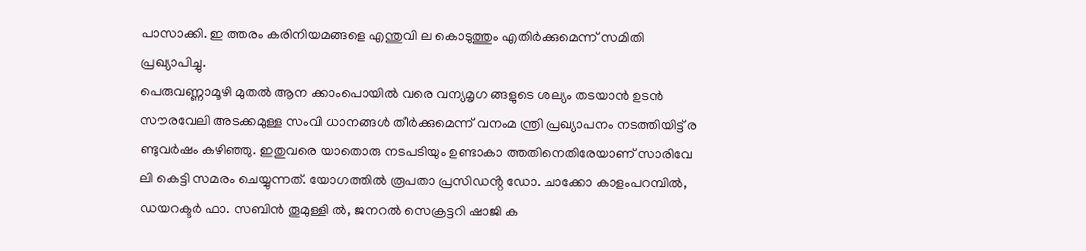പാസാക്കി. ഇ ത്തരം കരിനിയമങ്ങളെ എന്തുവി ല കൊടുത്തും എതിർക്കുമെന്ന് സമിതി പ്രഖ്യാപിച്ചു.
പെരുവണ്ണാമൂഴി മുതൽ ആന ക്കാംപൊയിൽ വരെ വന്യമൃഗ ങ്ങളുടെ ശല്യം തടയാൻ ഉടൻ സൗരവേലി അടക്കമുള്ള സംവി ധാനങ്ങൾ തീർക്കുമെന്ന് വനംമ ന്ത്രി പ്രഖ്യാപനം നടത്തിയിട്ട് ര ണ്ടുവർഷം കഴിഞ്ഞു. ഇതുവരെ യാതൊരു നടപടിയും ഉണ്ടാകാ ത്തതിനെതിരേയാണ് സാരിവേ ലി കെട്ടി സമരം ചെയ്യുന്നത്. യോഗത്തിൽ രൂപതാ പ്രസിഡൻ്റ ഡോ. ചാക്കോ കാളംപറമ്പിൽ,
ഡയറക്ടർ ഫാ. സബിൻ തൂമുള്ളി ൽ, ജനറൽ സെക്രട്ടറി ഷാജി ക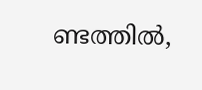ണ്ടത്തിൽ,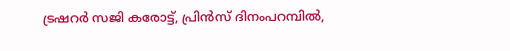ട്രഷറർ സജി കരോട്ട്, പ്രിൻസ് ദിനംപറമ്പിൽ,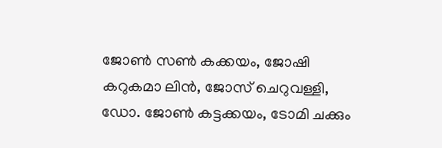ജോൺ സൺ കക്കയം, ജോഷി കറുകമാ ലിൻ, ജോസ് ചെറുവള്ളി, ഡോ. ജോൺ കട്ടക്കയം, ടോമി ചക്കും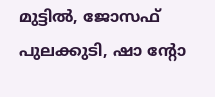മുട്ടിൽ, ജോസഫ് പുലക്കുടി, ഷാ ൻ്റോ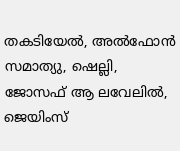തകടിയേൽ, അൽഫോൻ സമാത്യു, ഷെല്ലി, ജോസഫ് ആ ലവേലിൽ, ജെയിംസ്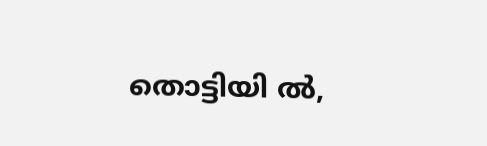തൊട്ടിയി ൽ,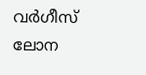വർഗീസ് ലോന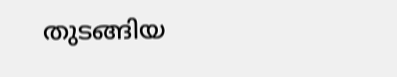തുടങ്ങിയ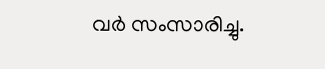വർ സംസാരിച്ചു.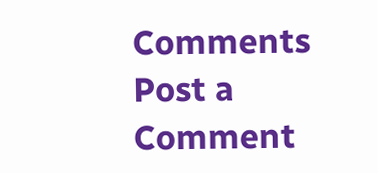Comments
Post a Comment